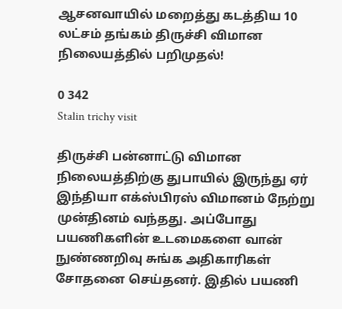ஆசனவாயில் மறைத்து கடத்திய 10 லட்சம் தங்கம் திருச்சி விமான நிலையத்தில் பறிமுதல்!

0 342
Stalin trichy visit

திருச்சி பன்னாட்டு விமான நிலையத்திற்கு துபாயில் இருந்து ஏர் இந்தியா எக்ஸ்பிரஸ் விமானம் நேற்று முன்தினம் வந்தது. அப்போது பயணிகளின் உடமைகளை வான் நுண்ணறிவு சுங்க அதிகாரிகள் சோதனை செய்தனர்‌‌. இதில் பயணி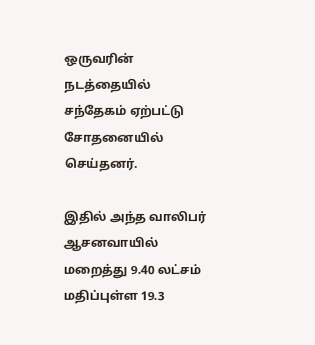ஒருவரின் நடத்தையில் சந்தேகம் ஏற்பட்டு சோதனையில் செய்தனர்.

இதில் அந்த வாலிபர் ஆசனவாயில் மறைத்து 9.40 லட்சம் மதிப்புள்ள 19.3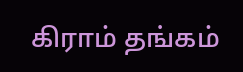கிராம் தங்கம்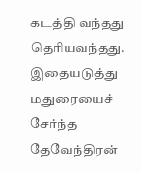கடத்தி வந்தது தெரியவந்தது. இதையடுத்து மதுரையைச் சேர்ந்த தேவேந்திரன்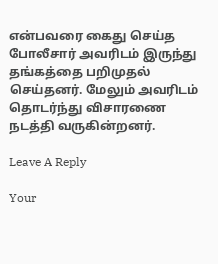என்பவரை கைது செய்த போலீசார் அவரிடம் இருந்து தங்கத்தை பறிமுதல் செய்தனர். மேலும் அவரிடம் தொடர்ந்து விசாரணை நடத்தி வருகின்றனர்.

Leave A Reply

Your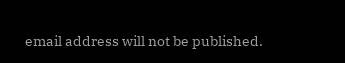email address will not be published.